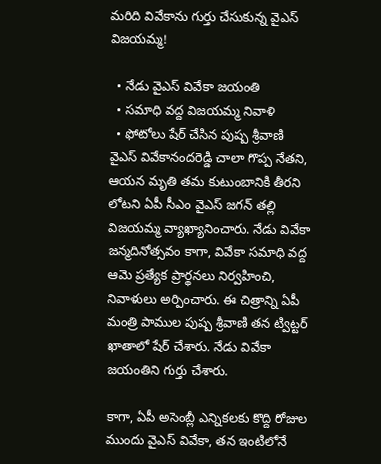మరిది వివేకాను గుర్తు చేసుకున్న వైఎస్ విజయమ్మ!

  • నేడు వైఎస్ వివేకా జయంతి
  • సమాధి వద్ద విజయమ్మ నివాళి
  • ఫోటోలు షేర్ చేసిన పుష్ప శ్రీవాణి
వైఎస్ వివేకానందరెడ్డి చాలా గొప్ప నేతని, ఆయన మృతి తమ కుటుంబానికి తీరని లోటని ఏపీ సీఎం వైఎస్ జగన్ తల్లి విజయమ్మ వ్యాఖ్యానించారు. నేడు వివేకా జన్మదినోత్సవం కాగా, వివేకా సమాధి వద్ద ఆమె ప్రత్యేక ప్రార్థనలు నిర్వహించి, నివాళులు అర్పించారు. ఈ చిత్రాన్ని ఏపీ మంత్రి పాముల పుష్ప శ్రీవాణి తన ట్విట్టర్ ఖాతాలో షేర్ చేశారు. నేడు వివేకా జయంతిని గుర్తు చేశారు.

కాగా, ఏపీ అసెంబ్లీ ఎన్నికలకు కొద్ది రోజుల ముందు వైఎస్ వివేకా, తన ఇంటిలోనే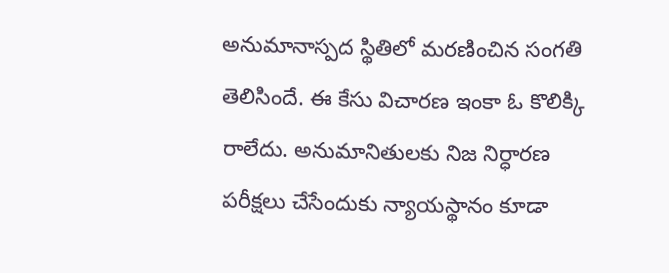అనుమానాస్పద స్థితిలో మరణించిన సంగతి తెలిసిందే. ఈ కేసు విచారణ ఇంకా ఓ కొలిక్కి రాలేదు. అనుమానితులకు నిజ నిర్ధారణ పరీక్షలు చేసేందుకు న్యాయస్థానం కూడా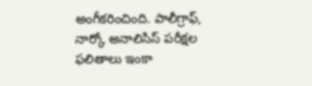అంగీకరించింది. పాలీగ్రాఫ్, నార్కో అనాలిసిస్ పరీక్షల ఫలితాలు ఇంకా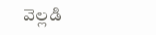వెల్లడి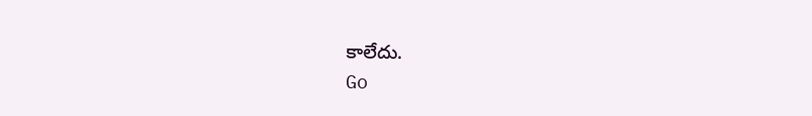కాలేదు.
Go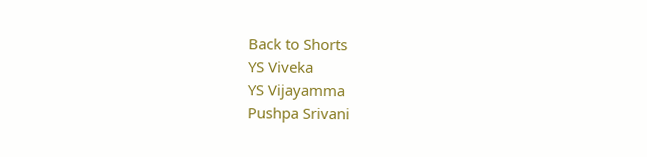Back to Shorts
YS Viveka
YS Vijayamma
Pushpa Srivani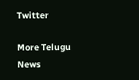Twitter

More Telugu News